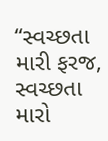“સ્વચ્છતા મારી ફરજ, સ્વચ્છતા મારો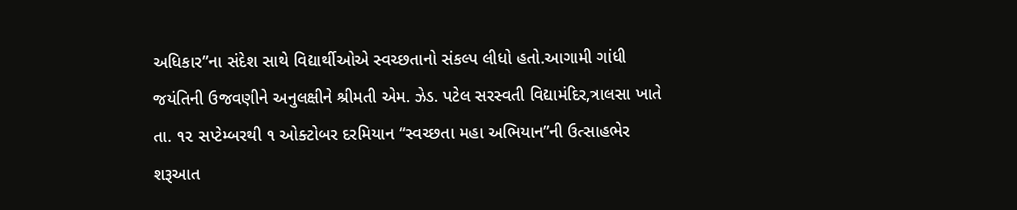અધિકાર”ના સંદેશ સાથે વિદ્યાર્થીઓએ સ્વચ્છતાનો સંકલ્પ લીધો હતો.આગામી ગાંધી જયંતિની ઉજવણીને અનુલક્ષીને શ્રીમતી એમ. ઝેડ. પટેલ સરસ્વતી વિદ્યામંદિર,ત્રાલસા ખાતે તા. ૧૨ સપ્ટેમ્બરથી ૧ ઓક્ટોબર દરમિયાન “સ્વચ્છતા મહા અભિયાન”ની ઉત્સાહભેર શરૂઆત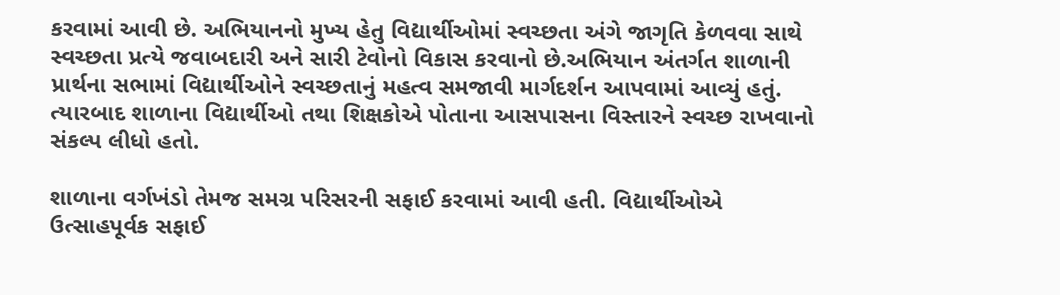કરવામાં આવી છે. અભિયાનનો મુખ્ય હેતુ વિદ્યાર્થીઓમાં સ્વચ્છતા અંગે જાગૃતિ કેળવવા સાથે સ્વચ્છતા પ્રત્યે જવાબદારી અને સારી ટેવોનો વિકાસ કરવાનો છે.અભિયાન અંતર્ગત શાળાની પ્રાર્થના સભામાં વિદ્યાર્થીઓને સ્વચ્છતાનું મહત્વ સમજાવી માર્ગદર્શન આપવામાં આવ્યું હતું. ત્યારબાદ શાળાના વિદ્યાર્થીઓ તથા શિક્ષકોએ પોતાના આસપાસના વિસ્તારને સ્વચ્છ રાખવાનો સંકલ્પ લીધો હતો.

શાળાના વર્ગખંડો તેમજ સમગ્ર પરિસરની સફાઈ કરવામાં આવી હતી. વિદ્યાર્થીઓએ ઉત્સાહપૂર્વક સફાઈ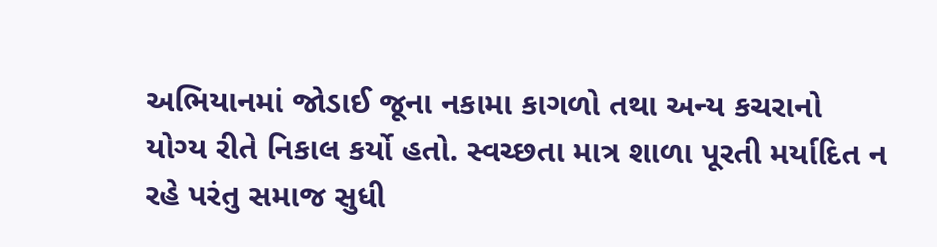અભિયાનમાં જોડાઈ જૂના નકામા કાગળો તથા અન્ય કચરાનો યોગ્ય રીતે નિકાલ કર્યો હતો. સ્વચ્છતા માત્ર શાળા પૂરતી મર્યાદિત ન રહે પરંતુ સમાજ સુધી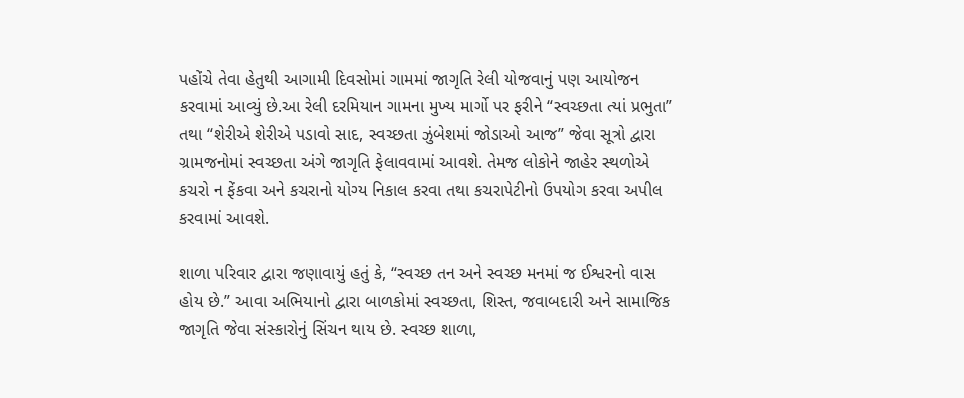પહોંચે તેવા હેતુથી આગામી દિવસોમાં ગામમાં જાગૃતિ રેલી યોજવાનું પણ આયોજન કરવામાં આવ્યું છે.આ રેલી દરમિયાન ગામના મુખ્ય માર્ગો પર ફરીને “સ્વચ્છતા ત્યાં પ્રભુતા” તથા “શેરીએ શેરીએ પડાવો સાદ, સ્વચ્છતા ઝુંબેશમાં જોડાઓ આજ” જેવા સૂત્રો દ્વારા ગ્રામજનોમાં સ્વચ્છતા અંગે જાગૃતિ ફેલાવવામાં આવશે. તેમજ લોકોને જાહેર સ્થળોએ કચરો ન ફેંકવા અને કચરાનો યોગ્ય નિકાલ કરવા તથા કચરાપેટીનો ઉપયોગ કરવા અપીલ કરવામાં આવશે.

શાળા પરિવાર દ્વારા જણાવાયું હતું કે, “સ્વચ્છ તન અને સ્વચ્છ મનમાં જ ઈશ્વરનો વાસ હોય છે.” આવા અભિયાનો દ્વારા બાળકોમાં સ્વચ્છતા, શિસ્ત, જવાબદારી અને સામાજિક જાગૃતિ જેવા સંસ્કારોનું સિંચન થાય છે. સ્વચ્છ શાળા,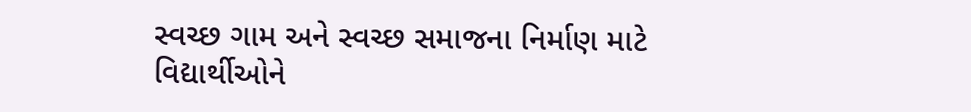સ્વચ્છ ગામ અને સ્વચ્છ સમાજના નિર્માણ માટે વિદ્યાર્થીઓને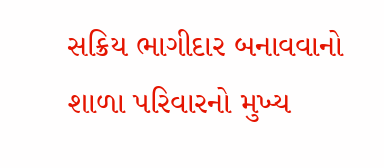સક્રિય ભાગીદાર બનાવવાનો શાળા પરિવારનો મુખ્ય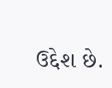ઉદ્દેશ છે.